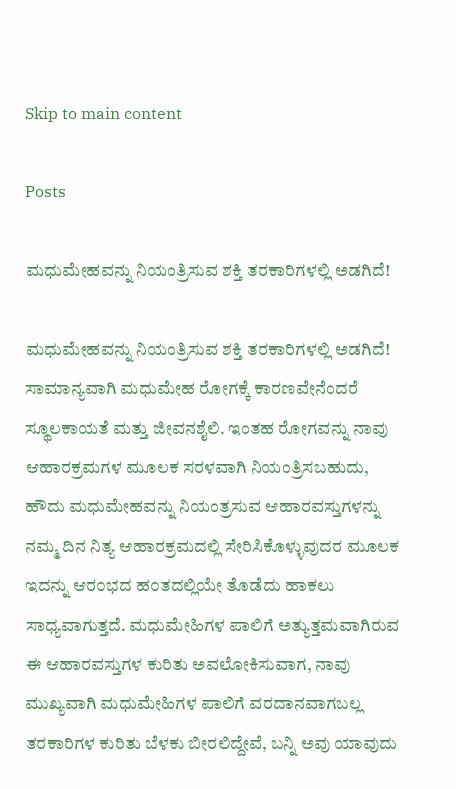Skip to main content

Posts

ಮಧುಮೇಹವನ್ನು ನಿಯಂತ್ರಿಸುವ ಶಕ್ತಿ ತರಕಾರಿಗಳಲ್ಲಿ ಅಡಗಿದೆ!

ಮಧುಮೇಹವನ್ನು ನಿಯಂತ್ರಿಸುವ ಶಕ್ತಿ ತರಕಾರಿಗಳಲ್ಲಿ ಅಡಗಿದೆ! ಸಾಮಾನ್ಯವಾಗಿ ಮಧುಮೇಹ ರೋಗಕ್ಕೆ ಕಾರಣವೇನೆಂದರೆ ಸ್ಥೂಲಕಾಯತೆ ಮತ್ತು ಜೀವನಶೈಲಿ. ಇಂತಹ ರೋಗವನ್ನು ನಾವು ಆಹಾರಕ್ರಮಗಳ ಮೂಲಕ ಸರಳವಾಗಿ ನಿಯಂತ್ರಿಸಬಹುದು, ಹೌದು ಮಧುಮೇಹವನ್ನು ನಿಯಂತ್ರಸುವ ಆಹಾರವಸ್ತುಗಳನ್ನು ನಮ್ಮ ದಿನ ನಿತ್ಯ ಆಹಾರಕ್ರಮದಲ್ಲಿ ಸೇರಿಸಿಕೊಳ್ಳುವುದರ ಮೂಲಕ ಇದನ್ನು ಆರ೦ಭದ ಹ೦ತದಲ್ಲಿಯೇ ತೊಡೆದು ಹಾಕಲು ಸಾಧ್ಯವಾಗುತ್ತದೆ. ಮಧುಮೇಹಿಗಳ ಪಾಲಿಗೆ ಅತ್ಯುತ್ತಮವಾಗಿರುವ ಈ ಆಹಾರವಸ್ತುಗಳ ಕುರಿತು ಅವಲೋಕಿಸುವಾಗ, ನಾವು ಮುಖ್ಯವಾಗಿ ಮಧುಮೇಹಿಗಳ ಪಾಲಿಗೆ ವರದಾನವಾಗಬಲ್ಲ ತರಕಾರಿಗಳ ಕುರಿತು ಬೆಳಕು ಬೀರಲಿದ್ದೇವೆ, ಬನ್ನಿ ಅವು ಯಾವುದು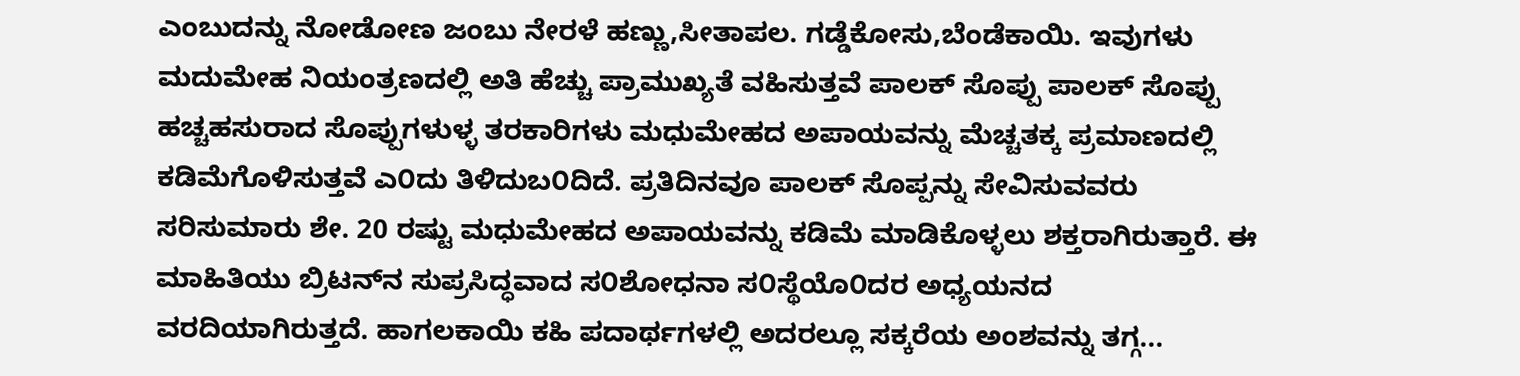ಎಂಬುದನ್ನು ನೋಡೋಣ ಜಂಬು ನೇರಳೆ ಹಣ್ಣು,ಸೀತಾಪಲ. ಗಡ್ಡೆಕೋಸು,ಬೆಂಡೆಕಾಯಿ. ಇವುಗಳು ಮದುಮೇಹ ನಿಯಂತ್ರಣದಲ್ಲಿ ಅತಿ ಹೆಚ್ಚು ಪ್ರಾಮುಖ್ಯತೆ ವಹಿಸುತ್ತವೆ ಪಾಲಕ್ ಸೊಪ್ಪು ಪಾಲಕ್ ಸೊಪ್ಪು ಹಚ್ಚಹಸುರಾದ ಸೊಪ್ಪುಗಳುಳ್ಳ ತರಕಾರಿಗಳು ಮಧುಮೇಹದ ಅಪಾಯವನ್ನು ಮೆಚ್ಚತಕ್ಕ ಪ್ರಮಾಣದಲ್ಲಿ ಕಡಿಮೆಗೊಳಿಸುತ್ತವೆ ಎ೦ದು ತಿಳಿದುಬ೦ದಿದೆ. ಪ್ರತಿದಿನವೂ ಪಾಲಕ್ ಸೊಪ್ಪನ್ನು ಸೇವಿಸುವವರು ಸರಿಸುಮಾರು ಶೇ. 20 ರಷ್ಟು ಮಧುಮೇಹದ ಅಪಾಯವನ್ನು ಕಡಿಮೆ ಮಾಡಿಕೊಳ್ಳಲು ಶಕ್ತರಾಗಿರುತ್ತಾರೆ. ಈ ಮಾಹಿತಿಯು ಬ್ರಿಟನ್‌ನ ಸುಪ್ರಸಿದ್ಧವಾದ ಸ೦ಶೋಧನಾ ಸ೦ಸ್ಥೆಯೊ೦ದರ ಅಧ್ಯಯನದ ವರದಿಯಾಗಿರುತ್ತದೆ. ಹಾಗಲಕಾಯಿ ಕಹಿ ಪದಾರ್ಥಗಳಲ್ಲಿ ಅದರಲ್ಲೂ ಸಕ್ಕರೆಯ ಅಂಶವನ್ನು ತಗ್ಗ...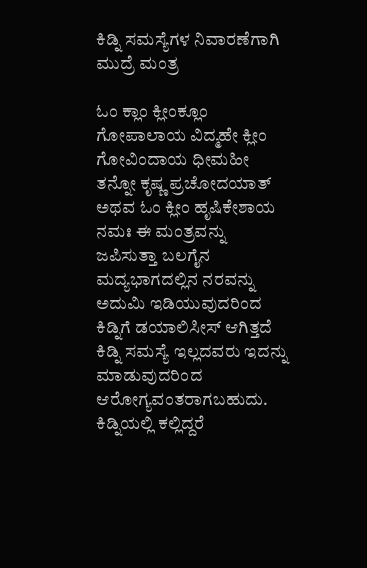ಕಿಡ್ನಿ ಸಮಸ್ಯೆಗಳ ನಿವಾರಣೆಗಾಗಿ ಮುದ್ರೆ ಮಂತ್ರ

ಓಂ ಕ್ಲಾಂ ಕ್ಲೀಂಕ್ಲೂಂ ಗೋಪಾಲಾಯ ವಿದ್ಮಹೇ ಕ್ಲೀಂ ಗೋವಿಂದಾಯ ಧೀಮಹೀ ತನ್ನೋ ಕೃಷ್ಣ ಪ್ರಚೋದಯಾತ್ ಅಥವ ಓಂ ಕ್ಲೀಂ ಹೃಷಿಕೇಶಾಯ ನಮಃ ಈ ಮಂತ್ರವನ್ನು ಜಪಿಸುತ್ತಾ ಬಲಗೈನ ಮದ್ಯಭಾಗದಲ್ಲಿನ ನರವನ್ನು ಅದುಮಿ ಇಡಿಯುವುದರಿಂದ ಕಿಡ್ನಿಗೆ ಡಯಾಲಿಸೀಸ್ ಆಗಿತ್ತದೆ ಕಿಡ್ನಿ ಸಮಸ್ಯೆ ಇಲ್ಲದವರು ಇದನ್ನು ಮಾಡುವುದರಿಂದ ಆರೋಗ್ಯವಂತರಾಗಬಹುದು. ಕಿಡ್ನಿಯಲ್ಲಿ ಕಲ್ಲಿದ್ದರೆ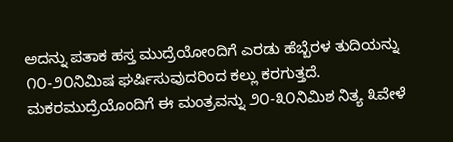ಅದನ್ನು ಪತಾಕ ಹಸ್ತ ಮುದ್ರೆಯೋಂದಿಗೆ ಎರಡು ಹೆಬ್ಬೆರಳ ತುದಿಯನ್ನು ೧೦-೨೦ನಿಮಿಷ ಘರ್ಷಿಸುವುದರಿಂದ ಕಲ್ಲು ಕರಗುತ್ತದೆ. ಮಕರಮುದ್ರೆಯೊಂದಿಗೆ ಈ ಮಂತ್ರವನ್ನು ೨೦-೩೦ನಿಮಿಶ ನಿತ್ಯ ೩ವೇಳೆ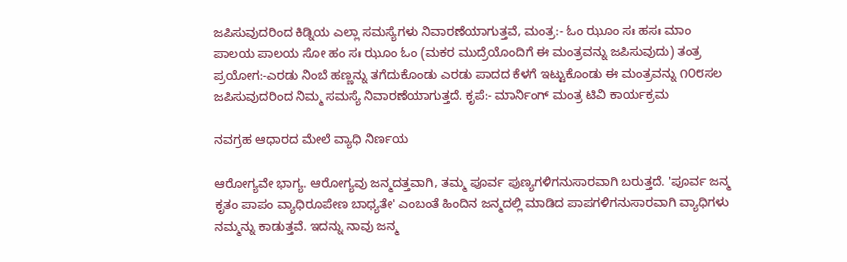ಜಪಿಸುವುದರಿಂದ ಕಿಡ್ನಿಯ ಎಲ್ಲಾ ಸಮಸ್ಯೆಗಳು ನಿವಾರಣೆಯಾಗುತ್ತವೆ, ಮಂತ್ರ:- ಓಂ ಝೂಂ ಸಃ ಹಸಃ ಮಾಂ ಪಾಲಯ ಪಾಲಯ ಸೋ ಹಂ ಸಃ ಝೂಂ ಓಂ (ಮಕರ ಮುದ್ರೆಯೊಂದಿಗೆ ಈ ಮಂತ್ರವನ್ನು ಜಪಿಸುವುದು) ತಂತ್ರ ಪ್ರಯೋಗ:-ಎರಡು ನಿಂಬೆ ಹಣ್ಣನ್ನು ತಗೆದುಕೊಂಡು ಎರಡು ಪಾದದ ಕೆಳಗೆ ಇಟ್ಟುಕೊಂಡು ಈ ಮಂತ್ರವನ್ನು ೧೦೮ಸಲ ಜಪಿಸುವುದರಿಂದ ನಿಮ್ಮ ಸಮಸ್ಯೆ ನಿವಾರಣೆಯಾಗುತ್ತದೆ. ಕೃಪೆ:- ಮಾರ್ನಿಂಗ್ ಮಂತ್ರ ಟಿವಿ ಕಾರ್ಯಕ್ರಮ

ನವಗ್ರಹ ಆಧಾರದ ಮೇಲೆ ವ್ಯಾಧಿ ನಿರ್ಣಯ

ಆರೋಗ್ಯವೇ ಭಾಗ್ಯ. ಆರೋಗ್ಯವು ಜನ್ಮದತ್ತವಾಗಿ, ತಮ್ಮ ಪೂರ್ವ ಪುಣ್ಯಗಳಿಗನುಸಾರವಾಗಿ ಬರುತ್ತದೆ. 'ಪೂರ್ವ ಜನ್ಮ ಕೃತಂ ಪಾಪಂ ವ್ಯಾಧಿರೂಪೇಣ ಬಾಧ್ಯತೇ' ಎಂಬಂತೆ ಹಿಂದಿನ ಜನ್ಮದಲ್ಲಿ ಮಾಡಿದ ಪಾಪಗಳಿಗನುಸಾರವಾಗಿ ವ್ಯಾಧಿಗಳು ನಮ್ಮನ್ನು ಕಾಡುತ್ತವೆ. ಇದನ್ನು ನಾವು ಜನ್ಮ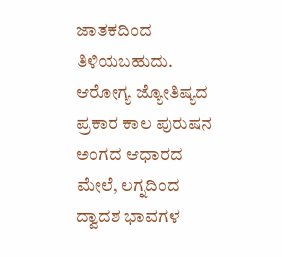ಜಾತಕದಿಂದ ತಿಳಿಯಬಹುದು. ಆರೋಗ್ಯ ಜ್ಯೋತಿಷ್ಯದ ಪ್ರಕಾರ ಕಾಲ ಪುರುಷನ ಅಂಗದ ಆಧಾರದ ಮೇಲೆ, ಲಗ್ನದಿಂದ ದ್ವಾದಶ ಭಾವಗಳ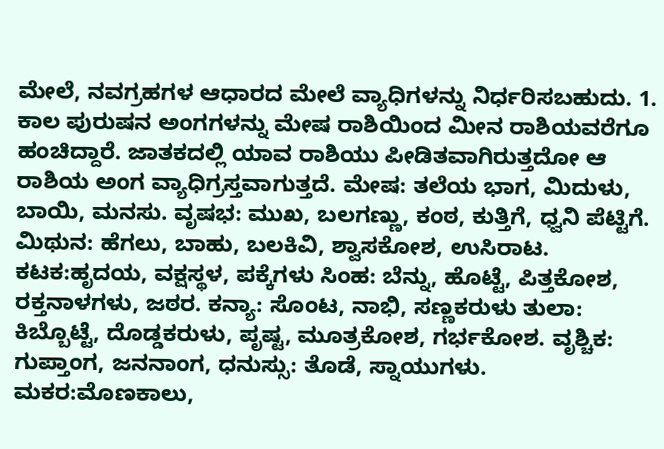ಮೇಲೆ, ನವಗ್ರಹಗಳ ಆಧಾರದ ಮೇಲೆ ವ್ಯಾಧಿಗಳನ್ನು ನಿರ್ಧರಿಸಬಹುದು. 1. ಕಾಲ ಪುರುಷನ ಅಂಗಗಳನ್ನು ಮೇಷ ರಾಶಿಯಿಂದ ಮೀನ ರಾಶಿಯವರೆಗೂ ಹಂಚಿದ್ದಾರೆ. ಜಾತಕದಲ್ಲಿ ಯಾವ ರಾಶಿಯು ಪೀಡಿತವಾಗಿರುತ್ತದೋ ಆ ರಾಶಿಯ ಅಂಗ ವ್ಯಾಧಿಗ್ರಸ್ತವಾಗುತ್ತದೆ. ಮೇಷ: ತಲೆಯ ಭಾಗ, ಮಿದುಳು, ಬಾಯಿ, ಮನಸು. ವೃಷಭ: ಮುಖ, ಬಲಗಣ್ಣು, ಕಂಠ, ಕುತ್ತಿಗೆ, ಧ್ವನಿ ಪೆಟ್ಟಿಗೆ. ಮಿಥುನ: ಹೆಗಲು, ಬಾಹು, ಬಲಕಿವಿ, ಶ್ವಾಸಕೋಶ, ಉಸಿರಾಟ. ಕಟಕ:ಹೃದಯ, ವಕ್ಷಸ್ಥಳ, ಪಕ್ಕೆಗಳು ಸಿಂಹ: ಬೆನ್ನು, ಹೊಟ್ಟೆ, ಪಿತ್ತಕೋಶ, ರಕ್ತನಾಳಗಳು, ಜಠರ. ಕನ್ಯಾ: ಸೊಂಟ, ನಾಭಿ, ಸಣ್ಣಕರುಳು ತುಲಾ: ಕಿಬ್ಬೊಟ್ಟೆ, ದೊಡ್ಡಕರುಳು, ಪೃಷ್ಟ, ಮೂತ್ರಕೋಶ, ಗರ್ಭಕೋಶ. ವೃಶ್ಚಿಕ: ಗುಪ್ತಾಂಗ, ಜನನಾಂಗ, ಧನುಸ್ಸು: ತೊಡೆ, ಸ್ನಾಯುಗಳು. ಮಕರ:ಮೊಣಕಾಲು,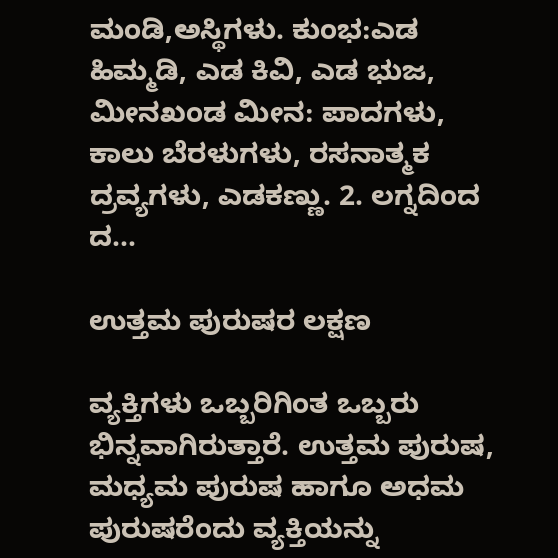ಮಂಡಿ,ಅಸ್ಥಿಗಳು. ಕುಂಭ:ಎಡ ಹಿಮ್ಮಡಿ, ಎಡ ಕಿವಿ, ಎಡ ಭುಜ, ಮೀನಖಂಡ ಮೀನ: ಪಾದಗಳು, ಕಾಲು ಬೆರಳುಗಳು, ರಸನಾತ್ಮಕ ದ್ರವ್ಯಗಳು, ಎಡಕಣ್ಣು. 2. ಲಗ್ನದಿಂದ ದ...

ಉತ್ತಮ ಪುರುಷರ ಲಕ್ಷಣ

ವ್ಯಕ್ತಿಗಳು ಒಬ್ಬರಿಗಿಂತ ಒಬ್ಬರು ಭಿನ್ನವಾಗಿರುತ್ತಾರೆ. ಉತ್ತಮ ಪುರುಷ, ಮಧ್ಯಮ ಪುರುಷ ಹಾಗೂ ಅಧಮ ಪುರುಷರೆಂದು ವ್ಯಕ್ತಿಯನ್ನು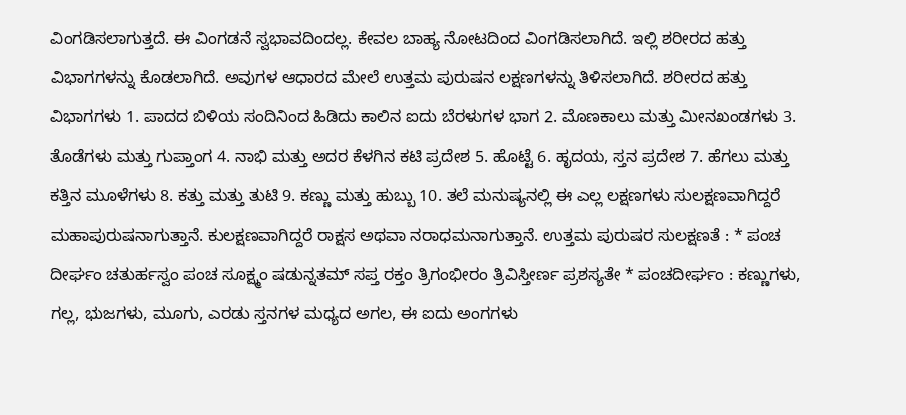ವಿಂಗಡಿಸಲಾಗುತ್ತದೆ. ಈ ವಿಂಗಡನೆ ಸ್ವಭಾವದಿಂದಲ್ಲ. ಕೇವಲ ಬಾಹ್ಯ ನೋಟದಿಂದ ವಿಂಗಡಿಸಲಾಗಿದೆ. ಇಲ್ಲಿ ಶರೀರದ ಹತ್ತು ವಿಭಾಗಗಳನ್ನು ಕೊಡಲಾಗಿದೆ. ಅವುಗಳ ಆಧಾರದ ಮೇಲೆ ಉತ್ತಮ ಪುರುಷನ ಲಕ್ಷಣಗಳನ್ನು ತಿಳಿಸಲಾಗಿದೆ. ಶರೀರದ ಹತ್ತು ವಿಭಾಗಗಳು 1. ಪಾದದ ಬಿಳಿಯ ಸಂದಿನಿಂದ ಹಿಡಿದು ಕಾಲಿನ ಐದು ಬೆರಳುಗಳ ಭಾಗ 2. ಮೊಣಕಾಲು ಮತ್ತು ಮೀನಖಂಡಗಳು 3. ತೊಡೆಗಳು ಮತ್ತು ಗುಪ್ತಾಂಗ 4. ನಾಭಿ ಮತ್ತು ಅದರ ಕೆಳಗಿನ ಕಟಿ ಪ್ರದೇಶ 5. ಹೊಟ್ಟೆ 6. ಹೃದಯ, ಸ್ತನ ಪ್ರದೇಶ 7. ಹೆಗಲು ಮತ್ತು ಕತ್ತಿನ ಮೂಳೆಗಳು 8. ಕತ್ತು ಮತ್ತು ತುಟಿ 9. ಕಣ್ಣು ಮತ್ತು ಹುಬ್ಬು 10. ತಲೆ ಮನುಷ್ಯನಲ್ಲಿ ಈ ಎಲ್ಲ ಲಕ್ಷಣಗಳು ಸುಲಕ್ಷಣವಾಗಿದ್ದರೆ ಮಹಾಪುರುಷನಾಗುತ್ತಾನೆ. ಕುಲಕ್ಷಣವಾಗಿದ್ದರೆ ರಾಕ್ಷಸ ಅಥವಾ ನರಾಧಮನಾಗುತ್ತಾನೆ. ಉತ್ತಮ ಪುರುಷರ ಸುಲಕ್ಷಣತೆ : * ಪಂಚ ದೀರ್ಘಂ ಚತುರ್ಹಸ್ವಂ ಪಂಚ ಸೂಕ್ಷ್ಮಂ ಷಡುನ್ನತಮ್ ಸಪ್ತ ರಕ್ತಂ ತ್ರಿಗಂಭೀರಂ ತ್ರಿವಿಸ್ತೀರ್ಣ ಪ್ರಶಸ್ಯತೇ * ಪಂಚದೀರ್ಘಂ : ಕಣ್ಣುಗಳು, ಗಲ್ಲ, ಭುಜಗಳು, ಮೂಗು, ಎರಡು ಸ್ತನಗಳ ಮಧ್ಯದ ಅಗಲ, ಈ ಐದು ಅಂಗಗಳು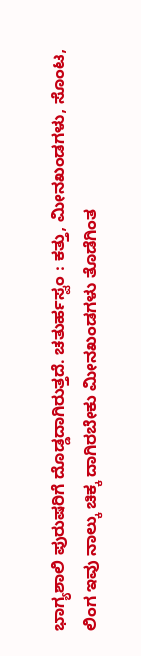ಭಾಗ್ಯಶಾಲಿ ಪುರುಷರಿಗೆ ದೊಡ್ಡದಾಗಿರುತ್ತದೆ. ಚತುರ್ಹಸ್ವಂ : ಕತ್ತು, ಮೀನಖಂಡಗಳು, ಸೊಂಟ, ಲಿಂಗ ಇವು ನಾಲ್ಕು ಚಿಕ್ಕ ದಾಗಿರಬೇಕು ಮೀನಖಂಡಗಳು ತೊಡೆಗಿಂತ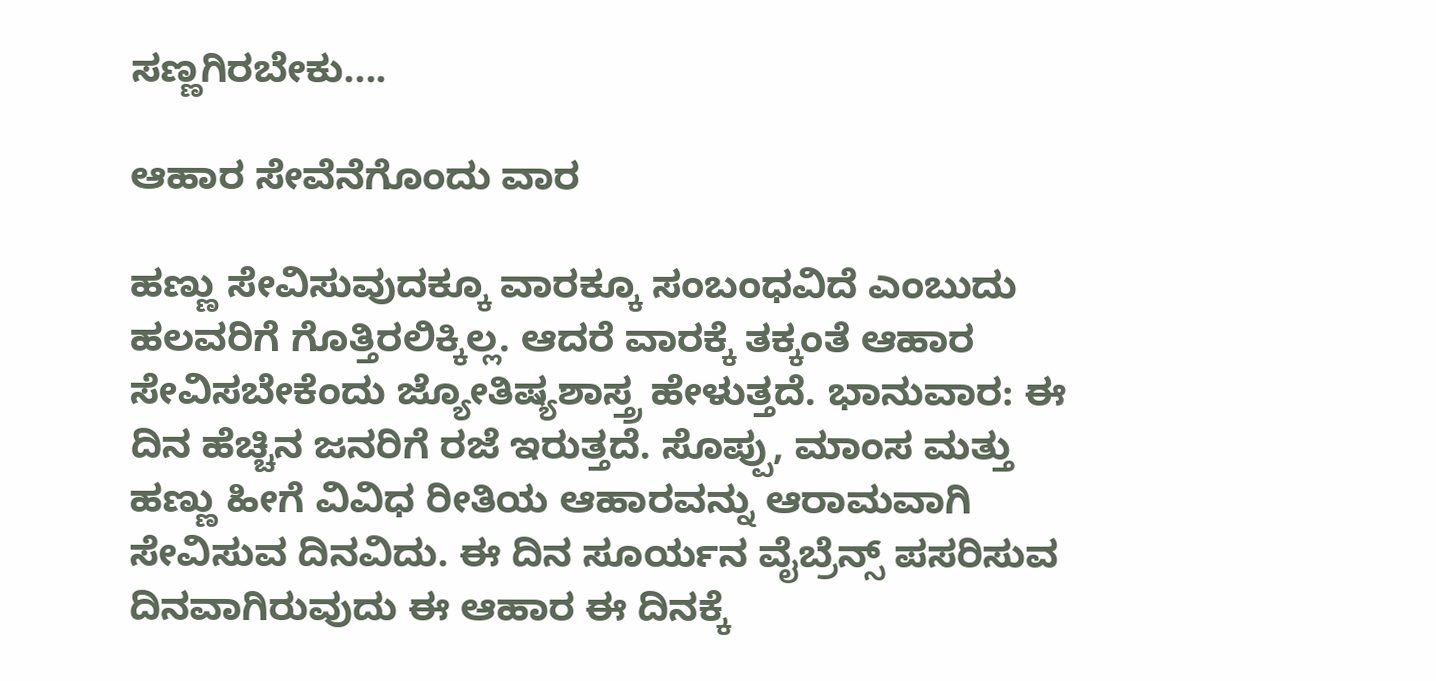ಸಣ್ಣಗಿರಬೇಕು....

ಆಹಾರ ಸೇವೆನೆಗೊಂದು ವಾರ

ಹಣ್ಣು ಸೇವಿಸುವುದಕ್ಕೂ ವಾರಕ್ಕೂ ಸಂಬಂಧವಿದೆ ಎಂಬುದು ಹಲವರಿಗೆ ಗೊತ್ತಿರಲಿಕ್ಕಿಲ್ಲ. ಆದರೆ ವಾರಕ್ಕೆ ತಕ್ಕಂತೆ ಆಹಾರ ಸೇವಿಸಬೇಕೆಂದು ಜ್ಯೋತಿಷ್ಯಶಾಸ್ತ್ರ ಹೇಳುತ್ತದೆ. ಭಾನುವಾರ: ಈ ದಿನ ಹೆಚ್ಚಿನ ಜನರಿಗೆ ರಜೆ ಇರುತ್ತದೆ. ಸೊಪ್ಪು, ಮಾಂಸ ಮತ್ತು ಹಣ್ಣು ಹೀಗೆ ವಿವಿಧ ರೀತಿಯ ಆಹಾರವನ್ನು ಆರಾಮವಾಗಿ ಸೇವಿಸುವ ದಿನವಿದು. ಈ ದಿನ ಸೂರ್ಯನ ವೈಬ್ರೆನ್ಸ್ ಪಸರಿಸುವ ದಿನವಾಗಿರುವುದು ಈ ಆಹಾರ ಈ ದಿನಕ್ಕೆ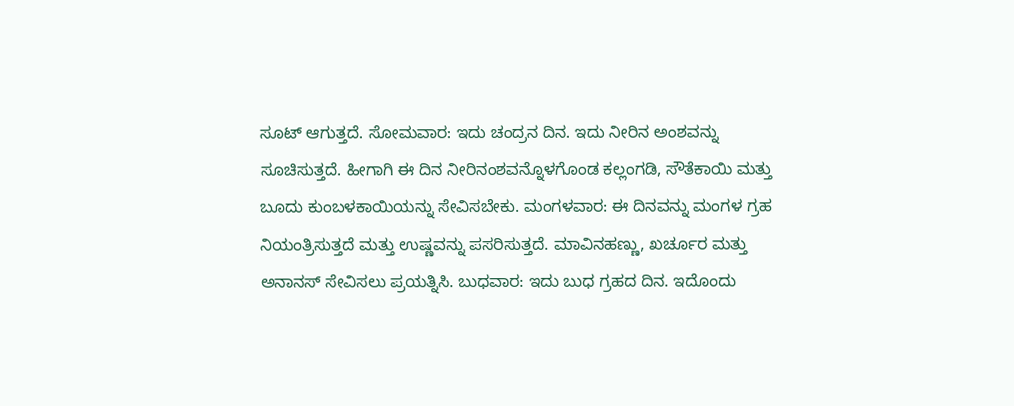ಸೂಟ್ ಆಗುತ್ತದೆ. ಸೋಮವಾರ: ಇದು ಚಂದ್ರನ ದಿನ. ಇದು ನೀರಿನ ಅಂಶವನ್ನು ಸೂಚಿಸುತ್ತದೆ. ಹೀಗಾಗಿ ಈ ದಿನ ನೀರಿನಂಶವನ್ನೊಳಗೊಂಡ ಕಲ್ಲಂಗಡಿ, ಸೌತೆಕಾಯಿ ಮತ್ತು ಬೂದು ಕುಂಬಳಕಾಯಿಯನ್ನು ಸೇವಿಸಬೇಕು. ಮಂಗಳವಾರ: ಈ ದಿನವನ್ನು ಮಂಗಳ ಗ್ರಹ ನಿಯಂತ್ರಿಸುತ್ತದೆ ಮತ್ತು ಉಷ್ಣವನ್ನು ಪಸರಿಸುತ್ತದೆ. ಮಾವಿನಹಣ್ಣು, ಖರ್ಚೂರ ಮತ್ತು ಅನಾನಸ್ ಸೇವಿಸಲು ಪ್ರಯತ್ನಿಸಿ. ಬುಧವಾರ: ಇದು ಬುಧ ಗ್ರಹದ ದಿನ. ಇದೊಂದು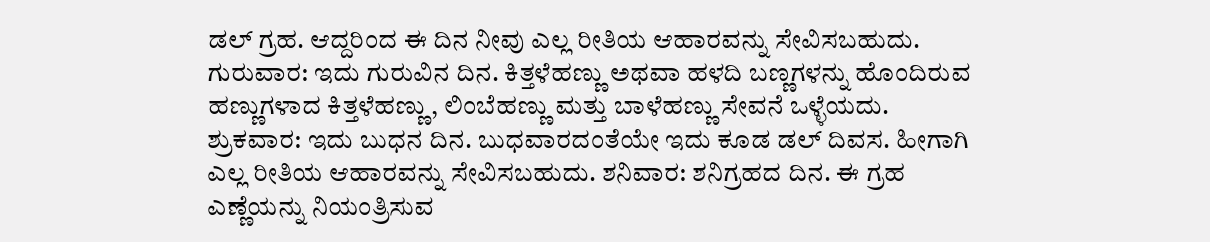ಡಲ್ ಗ್ರಹ. ಆದ್ದರಿಂದ ಈ ದಿನ ನೀವು ಎಲ್ಲ ರೀತಿಯ ಆಹಾರವನ್ನು ಸೇವಿಸಬಹುದು. ಗುರುವಾರ: ಇದು ಗುರುವಿನ ದಿನ. ಕಿತ್ತಳೆಹಣ್ಣು ಅಥವಾ ಹಳದಿ ಬಣ್ಣಗಳನ್ನು ಹೊಂದಿರುವ ಹಣ್ಣುಗಳಾದ ಕಿತ್ತಳೆಹಣ್ಣು, ಲಿಂಬೆಹಣ್ಣು ಮತ್ತು ಬಾಳೆಹಣ್ಣು ಸೇವನೆ ಒಳ್ಳೆಯದು. ಶ್ರುಕವಾರ: ಇದು ಬುಧನ ದಿನ. ಬುಧವಾರದಂತೆಯೇ ಇದು ಕೂಡ ಡಲ್ ದಿವಸ. ಹೀಗಾಗಿ ಎಲ್ಲ ರೀತಿಯ ಆಹಾರವನ್ನು ಸೇವಿಸಬಹುದು. ಶನಿವಾರ: ಶನಿಗ್ರಹದ ದಿನ. ಈ ಗ್ರಹ ಎಣ್ಣೆಯನ್ನು ನಿಯಂತ್ರಿಸುವ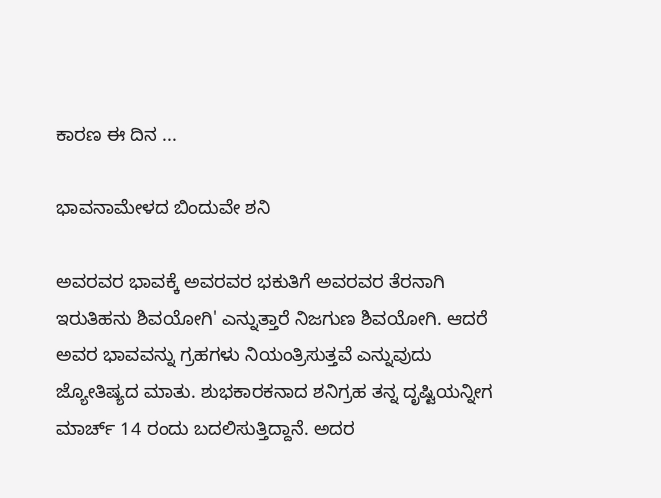ಕಾರಣ ಈ ದಿನ ...

ಭಾವನಾಮೇಳದ ಬಿಂದುವೇ ಶನಿ

ಅವರವರ ಭಾವಕ್ಕೆ ಅವರವರ ಭಕುತಿಗೆ ಅವರವರ ತೆರನಾಗಿ ಇರುತಿಹನು ಶಿವಯೋಗಿ' ಎನ್ನುತ್ತಾರೆ ನಿಜಗುಣ ಶಿವಯೋಗಿ. ಆದರೆ ಅವರ ಭಾವವನ್ನು ಗ್ರಹಗಳು ನಿಯಂತ್ರಿಸುತ್ತವೆ ಎನ್ನುವುದು ಜ್ಯೋತಿಷ್ಯದ ಮಾತು. ಶುಭಕಾರಕನಾದ ಶನಿಗ್ರಹ ತನ್ನ ದೃಷ್ಟಿಯನ್ನೀಗ ಮಾರ್ಚ್ 14 ರಂದು ಬದಲಿಸುತ್ತಿದ್ದಾನೆ. ಅದರ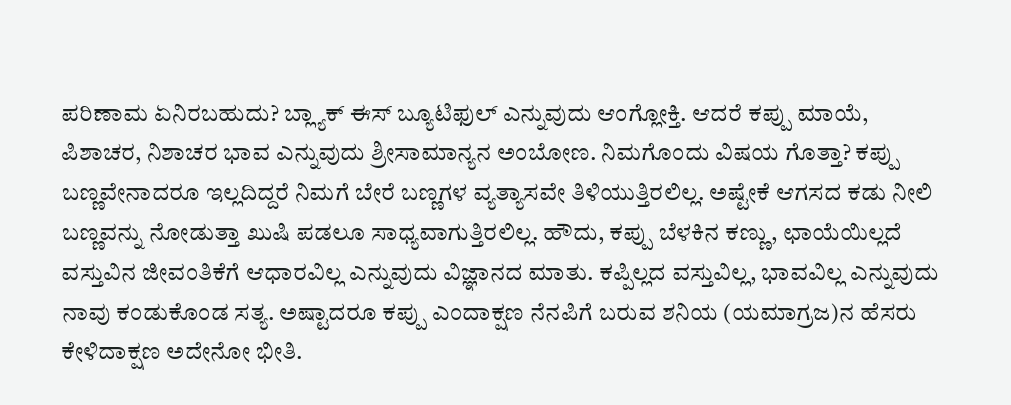ಪರಿಣಾಮ ಏನಿರಬಹುದು? ಬ್ಲ್ಯಾಕ್ ಈಸ್ ಬ್ಯೂಟಿಫುಲ್ ಎನ್ನುವುದು ಆಂಗ್ಲೋಕ್ತಿ. ಆದರೆ ಕಪ್ಪು ಮಾಯೆ, ಪಿಶಾಚರ, ನಿಶಾಚರ ಭಾವ ಎನ್ನುವುದು ಶ್ರೀಸಾಮಾನ್ಯನ ಅಂಬೋಣ. ನಿಮಗೊಂದು ವಿಷಯ ಗೊತ್ತಾ? ಕಪ್ಪು ಬಣ್ಣವೇನಾದರೂ ಇಲ್ಲದಿದ್ದರೆ ನಿಮಗೆ ಬೇರೆ ಬಣ್ಣಗಳ ವ್ಯತ್ಯಾಸವೇ ತಿಳಿಯುತ್ತಿರಲಿಲ್ಲ. ಅಷ್ಟೇಕೆ ಆಗಸದ ಕಡು ನೀಲಿ ಬಣ್ಣವನ್ನು ನೋಡುತ್ತಾ ಖುಷಿ ಪಡಲೂ ಸಾಧ್ಯವಾಗುತ್ತಿರಲಿಲ್ಲ. ಹೌದು, ಕಪ್ಪು ಬೆಳಕಿನ ಕಣ್ಣು, ಛಾಯೆಯಿಲ್ಲದೆ ವಸ್ತುವಿನ ಜೀವಂತಿಕೆಗೆ ಆಧಾರವಿಲ್ಲ ಎನ್ನುವುದು ವಿಜ್ಞಾನದ ಮಾತು. ಕಪ್ಪಿಲ್ಲದ ವಸ್ತುವಿಲ್ಲ, ಭಾವವಿಲ್ಲ ಎನ್ನುವುದು ನಾವು ಕಂಡುಕೊಂಡ ಸತ್ಯ. ಅಷ್ಟಾದರೂ ಕಪ್ಪು ಎಂದಾಕ್ಷಣ ನೆನಪಿಗೆ ಬರುವ ಶನಿಯ (ಯಮಾಗ್ರಜ)ನ ಹೆಸರು ಕೇಳಿದಾಕ್ಷಣ ಅದೇನೋ ಭೀತಿ.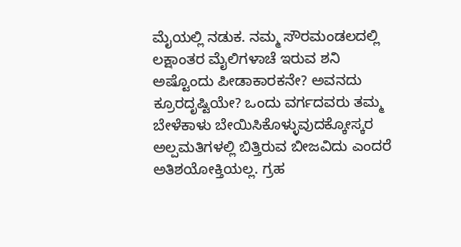ಮೈಯಲ್ಲಿ ನಡುಕ. ನಮ್ಮ ಸೌರಮಂಡಲದಲ್ಲಿ ಲಕ್ಷಾಂತರ ಮೈಲಿಗಳಾಚೆ ಇರುವ ಶನಿ ಅಷ್ಟೊಂದು ಪೀಡಾಕಾರಕನೇ? ಅವನದು ಕ್ರೂರದೃಷ್ಟಿಯೇ? ಒಂದು ವರ್ಗದವರು ತಮ್ಮ ಬೇಳೆಕಾಳು ಬೇಯಿಸಿಕೊಳ್ಳುವುದಕ್ಕೋಸ್ಕರ ಅಲ್ಪಮತಿಗಳಲ್ಲಿ ಬಿತ್ತಿರುವ ಬೀಜವಿದು ಎಂದರೆ ಅತಿಶಯೋಕ್ತಿಯಲ್ಲ. ಗ್ರಹ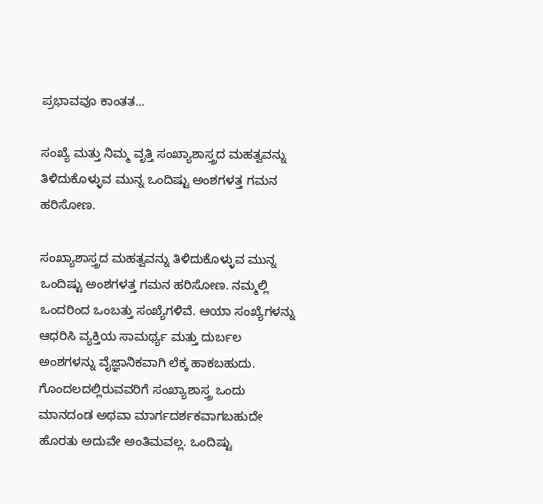ಪ್ರಭಾವವೂ ಕಾಂತತ...

ಸಂಖ್ಯೆ ಮತ್ತು ನಿಮ್ಮ ವೃತ್ತಿ ಸಂಖ್ಯಾಶಾಸ್ತ್ರದ ಮಹತ್ವವನ್ನು ತಿಳಿದುಕೊಳ್ಳುವ ಮುನ್ನ ಒಂದಿಷ್ಟು ಅಂಶಗಳತ್ತ ಗಮನ ಹರಿಸೋಣ.

ಸಂಖ್ಯಾಶಾಸ್ತ್ರದ ಮಹತ್ವವನ್ನು ತಿಳಿದುಕೊಳ್ಳುವ ಮುನ್ನ ಒಂದಿಷ್ಟು ಅಂಶಗಳತ್ತ ಗಮನ ಹರಿಸೋಣ. ನಮ್ಮಲ್ಲಿ ಒಂದರಿಂದ ಒಂಬತ್ತು ಸಂಖ್ಯೆಗಳಿವೆ. ಆಯಾ ಸಂಖ್ಯೆಗಳನ್ನು ಆಧರಿಸಿ ವ್ಯಕ್ತಿಯ ಸಾಮರ್ಥ್ಯ ಮತ್ತು ದುರ್ಬಲ ಅಂಶಗಳನ್ನು ವೈಜ್ಞಾನಿಕವಾಗಿ ಲೆಕ್ಕ ಹಾಕಬಹುದು. ಗೊಂದಲದಲ್ಲಿರುವವರಿಗೆ ಸಂಖ್ಯಾಶಾಸ್ತ್ರ ಒಂದು ಮಾನದಂಡ ಅಥವಾ ಮಾರ್ಗದರ್ಶಕವಾಗಬಹುದೇ ಹೊರತು ಅದುವೇ ಅಂತಿಮವಲ್ಲ. ಒಂದಿಷ್ಟು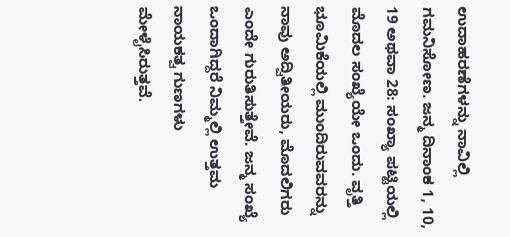ಉದಾಹರಣೆಗಳನ್ನು ನಾವಿಲ್ಲಿ ಗಮನಿಸೋಣ. ಜನ್ಮ ದಿನಾಂಕ 1, 10, 19 ಅಥವಾ 28: ಸಂಖ್ಯಾ ಪಟ್ಟಿಯಲ್ಲಿ ಮೊದಲ ಸಂಖ್ಯೆಯೇ ಒಂದು. ವೃತ್ತಿ ಭೂಮಿಕೆಯಲ್ಲಿ ಮುಂದಿರುವವರನ್ನು ನಾವು ಅದ್ವಿತೀಯರು, ಮೊದಲಿಗರು ಎಂದೇ ಗುರುತಿಸುತ್ತೇವೆ. ಜನ್ಮ ಸಂಖ್ಯೆ ಒಂದಾಗಿದ್ದರೆ ನಿಮ್ಮಲ್ಲಿ ಉತ್ತಮ ನಾಯಕತ್ವ ಗುಣಗಳು ಮೇಳೈಸಿರುತ್ತವೆ.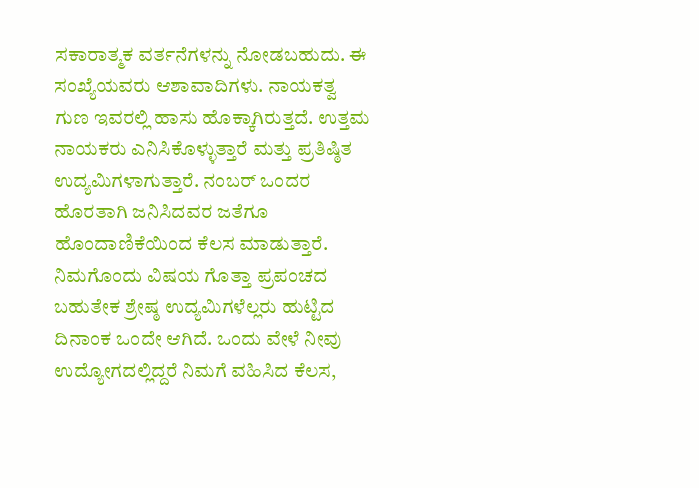ಸಕಾರಾತ್ಮಕ ವರ್ತನೆಗಳನ್ನು ನೋಡಬಹುದು. ಈ ಸಂಖ್ಯೆಯವರು ಆಶಾವಾದಿಗಳು. ನಾಯಕತ್ವ ಗುಣ ಇವರಲ್ಲಿ ಹಾಸು ಹೊಕ್ಕಾಗಿರುತ್ತದೆ. ಉತ್ತಮ ನಾಯಕರು ಎನಿಸಿಕೊಳ್ಳುತ್ತಾರೆ ಮತ್ತು ಪ್ರತಿಷ್ಠಿತ ಉದ್ಯಮಿಗಳಾಗುತ್ತಾರೆ. ನಂಬರ್ ಒಂದರ ಹೊರತಾಗಿ ಜನಿಸಿದವರ ಜತೆಗೂ ಹೊಂದಾಣಿಕೆಯಿಂದ ಕೆಲಸ ಮಾಡುತ್ತಾರೆ. ನಿಮಗೊಂದು ವಿಷಯ ಗೊತ್ತಾ ಪ್ರಪಂಚದ ಬಹುತೇಕ ಶ್ರೇಷ್ಠ ಉದ್ಯಮಿಗಳೆಲ್ಲರು ಹುಟ್ಟಿದ ದಿನಾಂಕ ಒಂದೇ ಆಗಿದೆ. ಒಂದು ವೇಳೆ ನೀವು ಉದ್ಯೋಗದಲ್ಲಿದ್ದರೆ ನಿಮಗೆ ವಹಿಸಿದ ಕೆಲಸ,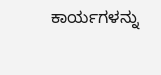ಕಾರ್ಯಗಳನ್ನು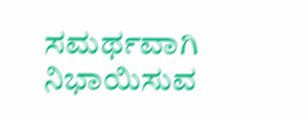ಸಮರ್ಥವಾಗಿ ನಿಭಾಯಿಸುವ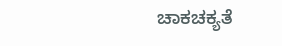ಚಾಕಚಕ್ಯತೆ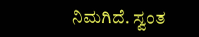ನಿಮಗಿದೆ. ಸ್ವಂತ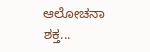ಆಲೋಚನಾ ಶಕ್ತ...